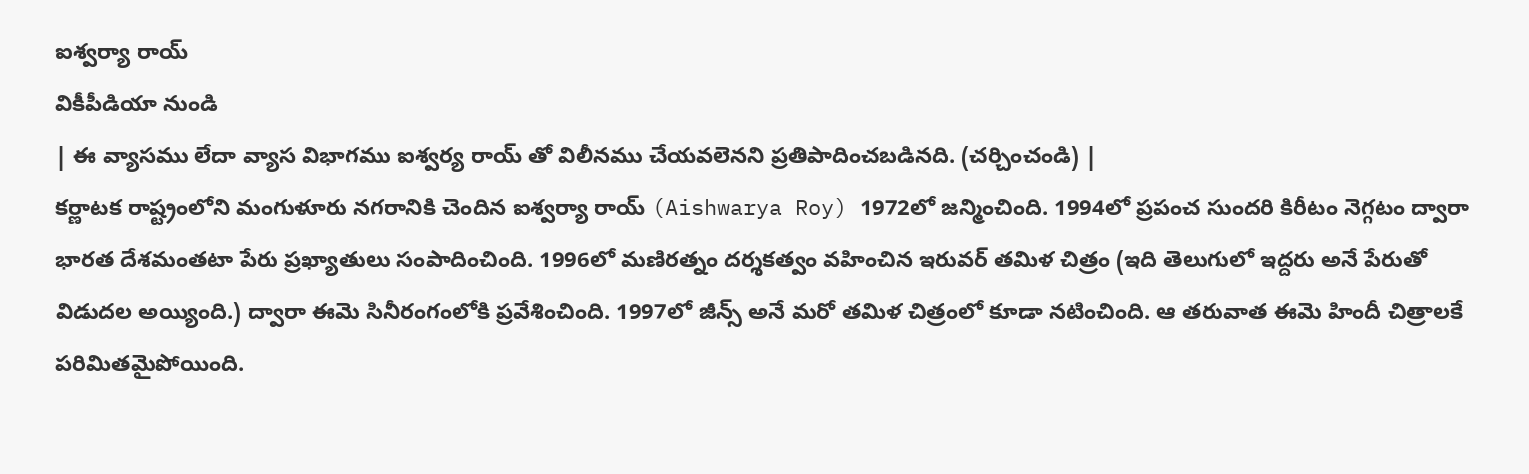ఐశ్వర్యా రాయ్
వికీపీడియా నుండి
| ఈ వ్యాసము లేదా వ్యాస విభాగము ఐశ్వర్య రాయ్ తో విలీనము చేయవలెనని ప్రతిపాదించబడినది. (చర్చించండి) |
కర్ణాటక రాష్ట్రంలోని మంగుళూరు నగరానికి చెందిన ఐశ్వర్యా రాయ్ (Aishwarya Roy) 1972లో జన్మించింది. 1994లో ప్రపంచ సుందరి కిరీటం నెగ్గటం ద్వారా భారత దేశమంతటా పేరు ప్రఖ్యాతులు సంపాదించింది. 1996లో మణిరత్నం దర్శకత్వం వహించిన ఇరువర్ తమిళ చిత్రం (ఇది తెలుగులో ఇద్దరు అనే పేరుతో విడుదల అయ్యింది.) ద్వారా ఈమె సినీరంగంలోకి ప్రవేశించింది. 1997లో జీన్స్ అనే మరో తమిళ చిత్రంలో కూడా నటించింది. ఆ తరువాత ఈమె హిందీ చిత్రాలకే పరిమితమైపోయింది.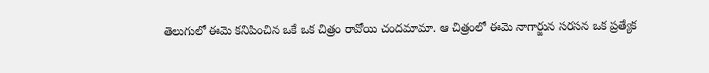తెలుగులో ఈమె కనిపించిన ఒకే ఒక చిత్రం రావోయి చందమామా. ఆ చిత్రంలో ఈమె నాగార్జున సరసన ఒక ప్రత్యేక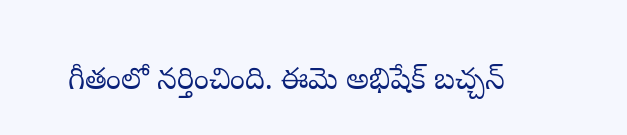గీతంలో నర్తించింది. ఈమె అభిషేక్ బచ్చన్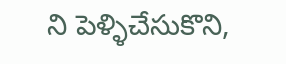ని పెళ్ళిచేసుకొని,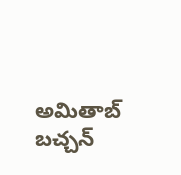అమితాబ్ బచ్చన్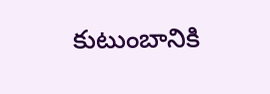కుటుంబానికి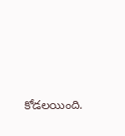కోడలయింది.